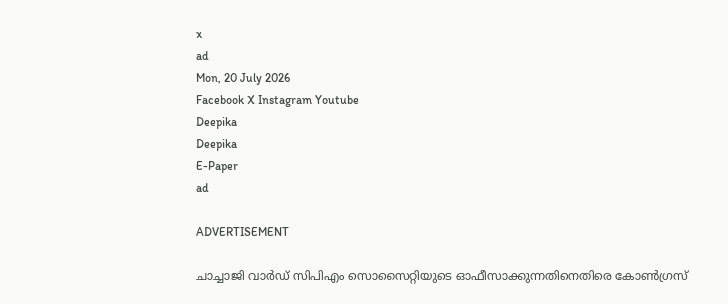x
ad
Mon, 20 July 2026
Facebook X Instagram Youtube
Deepika
Deepika
E-Paper
ad

ADVERTISEMENT

ചാച്ചാജി വാര്‍ഡ് സിപിഎം സൊസൈറ്റിയുടെ ‌ഓഫീസാക്കുന്നതിനെതിരെ കോണ്‍ഗ്രസ്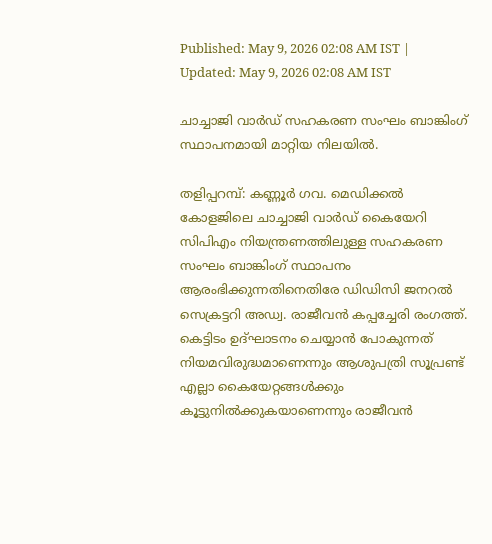Published: May 9, 2026 02:08 AM IST | Updated: May 9, 2026 02:08 AM IST

ചാച്ചാജി വാര്‍ഡ് സഹകരണ സംഘം ബാങ്കിംഗ് സ്ഥാപനമായി മാറ്റിയ നിലയിൽ.

തളിപ്പറമ്പ്: കണ്ണൂര്‍ ഗവ. മെഡിക്കല്‍ കോളജിലെ ചാച്ചാജി വാര്‍ഡ് കൈയേറി സിപിഎം നിയന്ത്രണത്തിലുള്ള സഹകരണ സംഘം ബാങ്കിംഗ് സ്ഥാപനം ആരംഭിക്കുന്നതിനെതിരേ ഡിഡിസി ജനറൽ സെക്രട്ടറി അഡ്വ. രാജീവന്‍ കപ്പച്ചേരി രംഗത്ത്. കെട്ടിടം ഉദ്ഘാടനം ചെയ്യാന്‍ പോകുന്നത് നിയമവിരുദ്ധമാണെന്നും ആശുപത്രി സൂപ്രണ്ട് എല്ലാ കൈയേറ്റങ്ങള്‍ക്കും കൂട്ടുനില്‍ക്കുകയാണെന്നും രാജീവന്‍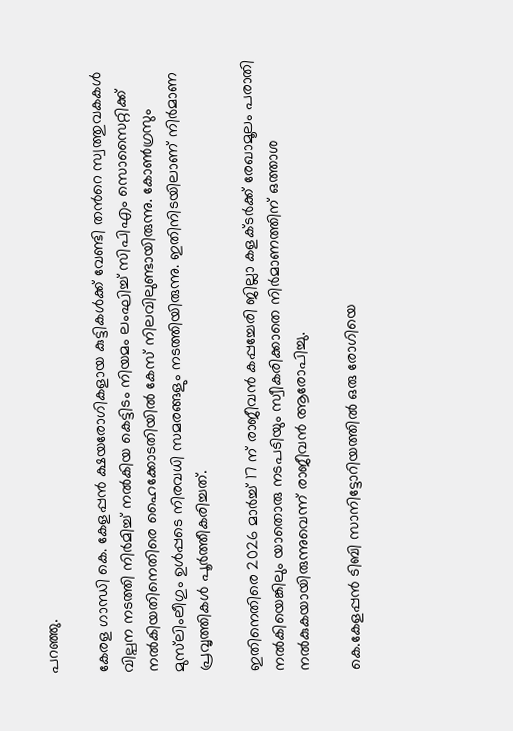പറഞ്ഞു.

കേരള ഗാന്ധി കെ. കേളപ്പന്‍ ക്ഷയരോഗികളായ കുട്ടികള്‍ക്ക് വേണ്ടി തന്‍റെ സ്വത്തുവകകള്‍ വില്പന നടത്തി നിര്‍മിച്ച് നല്‍കിയ കെട്ടിടം നിയമം ലംഘിച്ച് സിപിഎം സൊസൈറ്റിക്ക് നല്‍കിയതിനെതിരെ ഹൈക്കോടതിയില്‍ കേസ് നിലവിലുണ്ടായിരുന്നു. കോണ്‍ഗ്രസും മുസ്‌ലിംലീഗും ഉള്‍പ്പടെ നിരവധി സമരങ്ങളും നടത്തിയിരുന്നു. ഇതിനിടയിലാണ് നിര്‍മാണ പ്രവൃത്തികള്‍ പൂര്‍ത്തീകരിച്ചത്.

ഇതിനെതിരെ 2026 മാര്‍ച്ച് 17 ന് രാജീവന്‍ കപ്പച്ചേരി ജില്ലാ കളക്‌ടര്‍ക്ക് രേഖാമൂലം പരാതി നല്‍കിയെങ്കിലും യാതൊരു നടപടിയും സ്വീകരിക്കാതെ നിര്‍മാണത്തിന് ഒത്താശ നല്‍കുകയായിരുന്നുവെന്ന് രാജീവന്‍ ആരോപിച്ചു.

കെ.കേളപ്പന്‍ ടിബി സാനിട്ടോറിയത്തില്‍ ഒരു രോഗിയെ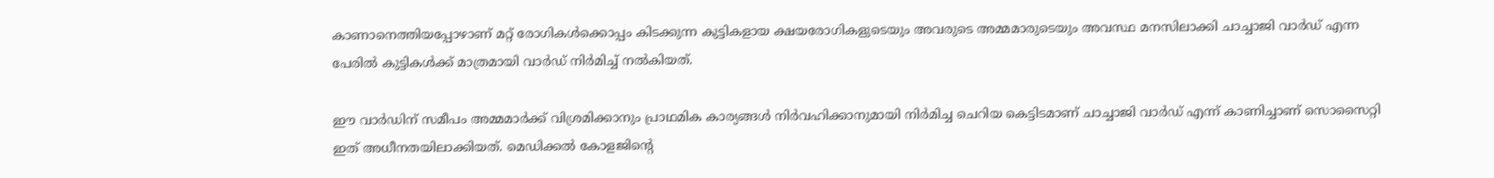കാണാനെത്തിയപ്പോഴാണ് മറ്റ് രോഗികള്‍ക്കൊപ്പം കിടക്കുന്ന കുട്ടികളായ ക്ഷയരോഗികളുടെയും അവരുടെ അമ്മമാരുടെയും അവസ്ഥ മനസിലാക്കി ചാച്ചാജി വാര്‍ഡ് എന്ന പേരില്‍ കുട്ടികള്‍ക്ക് മാത്രമായി വാര്‍ഡ് നിര്‍മിച്ച് നല്‍കിയത്.

ഈ വാര്‍ഡിന് സമീപം അമ്മമാര്‍ക്ക് വിശ്രമിക്കാനും പ്രാഥമിക കാര്യങ്ങള്‍ നിര്‍വഹിക്കാനുമായി നിര്‍മിച്ച ചെറിയ കെട്ടിടമാണ് ചാച്ചാജി വാര്‍ഡ് എന്ന് കാണിച്ചാണ് സൊസൈറ്റി ഇത് അധീനതയിലാക്കിയത്. മെഡിക്കല്‍ കോളജിന്‍റെ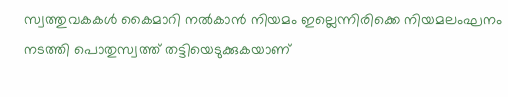സ്വത്തുവകകള്‍ കൈമാറി നല്‍കാന്‍ നിയമം ഇല്ലെന്നിരിക്കെ നിയമലംഘനം നടത്തി പൊതുസ്വത്ത് തട്ടിയെടുക്കുകയാണ്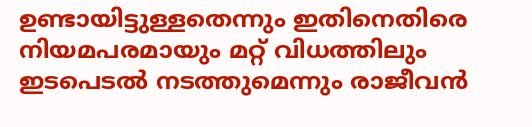ഉണ്ടായിട്ടുള്ളതെന്നും ഇതിനെതിരെ നിയമപരമായും മറ്റ് വിധത്തിലും ഇടപെടല്‍ നടത്തുമെന്നും രാജീവന്‍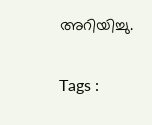അറിയിച്ചു.

Tags :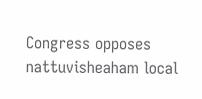Congress opposes nattuvisheaham local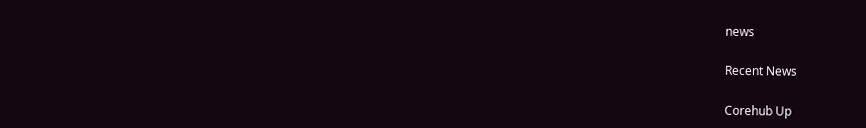news

Recent News

Corehub Up